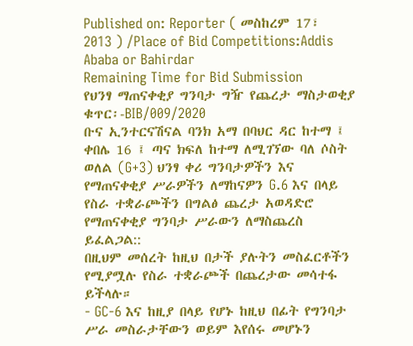Published on: Reporter ( መስከረም 17፣ 2013 ) /Place of Bid Competitions:Addis Ababa or Bahirdar
Remaining Time for Bid Submission
የህንፃ ማጠናቀቂያ ግንባታ ግዥ የጨረታ ማስታወቂያ
ቁጥር፡-BIB/009/2020
ቡና ኢንተርናሽናል ባንክ አማ በባህር ዳር ከተማ ፤ ቀበሌ 16 ፤ ጣና ክፍለ ከተማ ለሚገኘው ባለ ሶስት ወለል (G+3) ህንፃ ቀሪ ግንባታዎችን እና የማጠናቀቂያ ሥራዎችን ለማከናዎን G.6 እና በላይ የስራ ተቋራጮችን በግልፅ ጨረታ አወዳድሮ የማጠናቀቂያ ግንባታ ሥራውን ለማስጨረስ ይፈልጋል::
በዚህም መሰረት ከዚህ በታች ያሉትን መስፈርቶችን የሚያሟሉ የስራ ተቋራጮች በጨረታው መሳተፋ ይችላሉ።
- GC-6 እና ከዚያ በላይ የሆኑ ከዚህ በፊት የግንባታ ሥራ መስራታቸውን ወይም እየሰሩ መሆኑን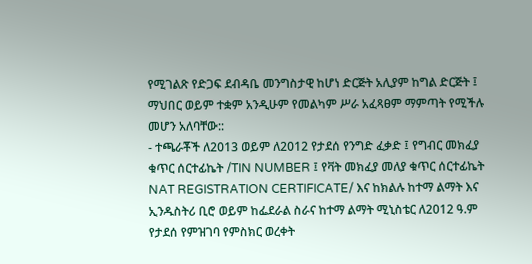የሚገልጽ የድጋፍ ደብዳቤ መንግስታዊ ከሆነ ድርጅት አሊያም ከግል ድርጅት ፤ ማህበር ወይም ተቋም አንዲሁም የመልካም ሥራ አፈጻፀም ማምጣት የሚችሉ መሆን አለባቸው::
- ተጫራቾች ለ2013 ወይም ለ2012 የታደሰ የንግድ ፈቃድ ፤ የግብር መክፈያ ቁጥር ሰርተፊኬት /TIN NUMBER ፤ የቫት መክፈያ መለያ ቁጥር ሰርተፊኬት NAT REGISTRATION CERTIFICATE/ እና ከክልሉ ከተማ ልማት እና ኢንዱስትሪ ቢሮ ወይም ከፌደራል ስራና ከተማ ልማት ሚኒስቴር ለ2012 ዓ.ም የታደሰ የምዝገባ የምስክር ወረቀት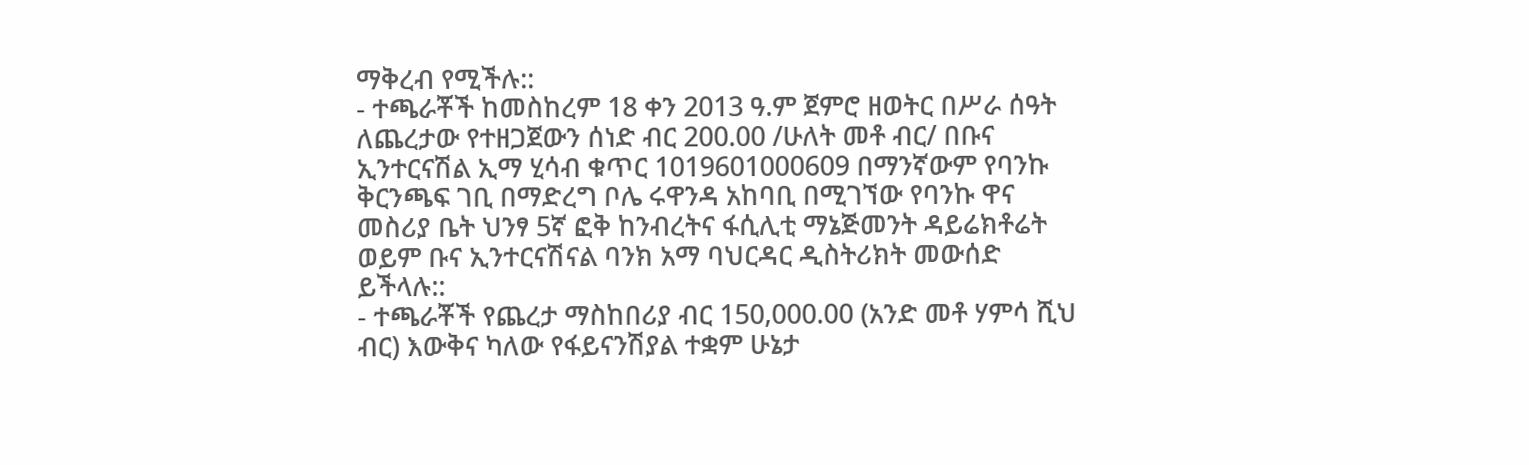ማቅረብ የሚችሉ::
- ተጫራቾች ከመስከረም 18 ቀን 2013 ዓ.ም ጀምሮ ዘወትር በሥራ ሰዓት ለጨረታው የተዘጋጀውን ሰነድ ብር 200.00 /ሁለት መቶ ብር/ በቡና ኢንተርናሽል ኢማ ሂሳብ ቁጥር 1019601000609 በማንኛውም የባንኩ ቅርንጫፍ ገቢ በማድረግ ቦሌ ሩዋንዳ አከባቢ በሚገኘው የባንኩ ዋና መስሪያ ቤት ህንፃ 5ኛ ፎቅ ከንብረትና ፋሲሊቲ ማኔጅመንት ዳይሬክቶሬት ወይም ቡና ኢንተርናሽናል ባንክ አማ ባህርዳር ዲስትሪክት መውሰድ ይችላሉ::
- ተጫራቾች የጨረታ ማስከበሪያ ብር 150,000.00 (አንድ መቶ ሃምሳ ሺህ ብር) እውቅና ካለው የፋይናንሽያል ተቋም ሁኔታ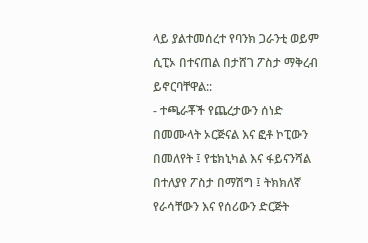ላይ ያልተመሰረተ የባንክ ጋራንቲ ወይም ሲፒኦ በተናጠል በታሸገ ፖስታ ማቅረብ ይኖርባቸዋል::
- ተጫራቾች የጨረታውን ሰነድ በመሙላት ኦርጅናል እና ፎቶ ኮፒውን በመለየት ፤ የቴክኒካል እና ፋይናንሻል በተለያየ ፖስታ በማሽግ ፤ ትክክለኛ የራሳቸውን እና የሰሪውን ድርጅት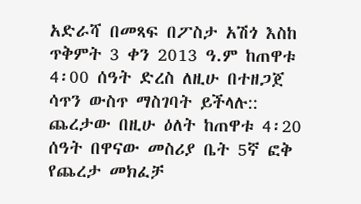አድራሻ በመጻፍ በፖስታ አሽጎ እስከ ጥቅምት 3 ቀን 2013 ዓ.ም ከጠዋቱ 4፡00 ሰዓት ድረስ ለዚሁ በተዘጋጀ ሳጥን ውስጥ ማስገባት ይችላሉ:: ጨረታው በዚሁ ዕለት ከጠዋቱ 4፡20 ሰዓት በዋናው መስሪያ ቤት 5ኛ ፎቅ የጨረታ መክፈቻ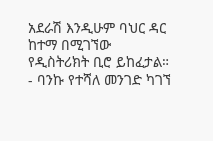አደራሽ እንዲሁም ባህር ዳር ከተማ በሚገኘው የዲስትሪክት ቢሮ ይከፈታል።
- ባንኩ የተሻለ መንገድ ካገኘ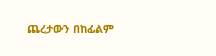ጨረታውን በከፊልም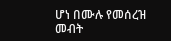ሆነ በሙሉ የመሰረዝ መብት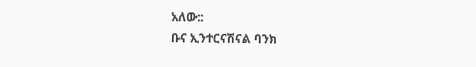አለው::
ቡና ኢንተርናሽናል ባንክ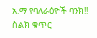አ.ማ የባለራዕዮች ባንክ!!
ስልክ ቁጥር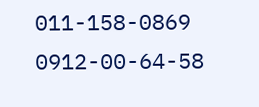011-158-0869
0912-00-64-58